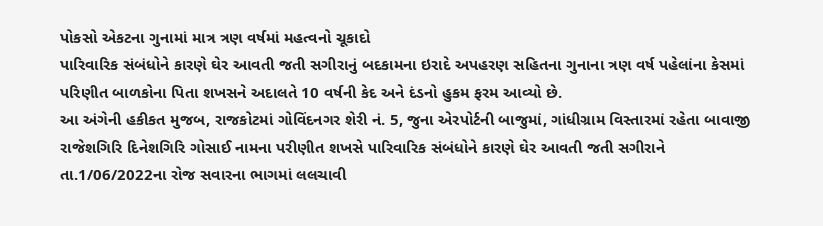પોકસો એકટના ગુનામાં માત્ર ત્રણ વર્ષમાં મહત્વનો ચૂકાદો
પારિવારિક સંબંધોને કારણે ઘેર આવતી જતી સગીરાનું બદકામના ઇરાદે અપહરણ સહિતના ગુનાના ત્રણ વર્ષ પહેલાંના કેસમાં પરિણીત બાળકોના પિતા શખસને અદાલતે 10 વર્ષની કેદ અને દંડનો હુકમ ફરમ આવ્યો છે.
આ અંગેની હકીકત મુજબ, રાજકોટમાં ગોવિંદનગર શેરી નં. 5, જુના એરપોર્ટની બાજુમાં, ગાંધીગ્રામ વિસ્તારમાં રહેતા બાવાજી રાજેશગિરિ દિનેશગિરિ ગોસાઈ નામના પરીણીત શખસે પારિવારિક સંબંધોને કારણે ઘેર આવતી જતી સગીરાને તા.1/06/2022ના રોજ સવારના ભાગમાં લલચાવી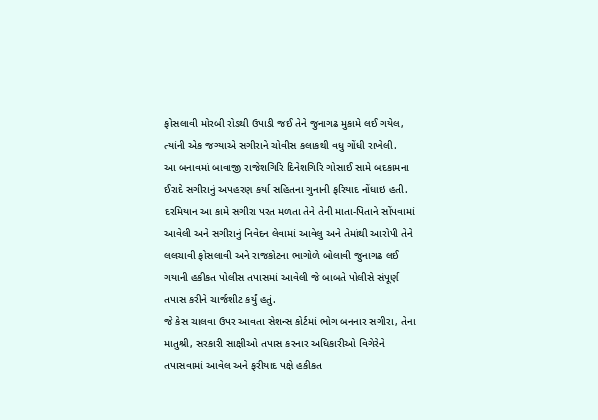ફોસલાવી મોરબી રોડથી ઉપાડી જઈ તેને જુનાગઢ મુકામે લઈ ગયેલ, ત્યાંની એક જગ્યાએ સગીરાને ચોવીસ કલાકથી વધુ ગોંધી રાખેલી.
આ બનાવમાં બાવાજી રાજેશગિરિ દિનેશગિરિ ગોસાઈ સામે બદકામના ઈરાદે સગીરાનું અપહરણ કર્યા સહિતના ગુનાની ફરિયાદ નોંધાઇ હતી. દરમિયાન આ કામે સગીરા પરત મળતા તેને તેની માતા-પિતાને સોંપવામાં આવેલી અને સગીરાનું નિવેદન લેવામાં આવેલુ અને તેમાંથી આરોપી તેને લલચાવી ફોસલાવી અને રાજકોટના ભાગોળે બોલાવી જુનાગઢ લઈ ગયાની હકીકત પોલીસ તપાસમાં આવેલી જે બાબતે પોલીસે સંપૂર્ણ તપાસ કરીને ચાર્જશીટ કર્યું હતું.
જે કેસ ચાલવા ઉપર આવતા સેશન્સ કોર્ટમાં ભોગ બનનાર સગીરા, તેના માતુશ્રી, સરકારી સાક્ષીઓ તપાસ કરનાર અધિકારીઓ વિગેરેને તપાસવામાં આવેલ અને ફરીયાદ પક્ષે હકીકત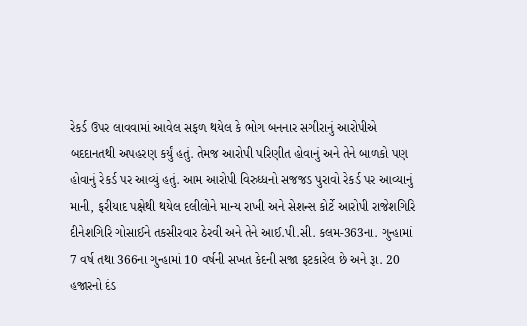રેકર્ડ ઉપર લાવવામાં આવેલ સફળ થયેલ કે ભોગ બનનાર સગીરાનું આરોપીએ બદદાનતથી અપહરણ કર્યું હતું. તેમજ આરોપી પરિણીત હોવાનું અને તેને બાળકો પણ હોવાનું રેકર્ડ પર આવ્યું હતું. આમ આરોપી વિરુધ્ધનો સજજડ પુરાવો રેકર્ડ પર આવ્યાનું માની, ફરીયાદ પક્ષેથી થયેલ દલીલોને માન્ય રાખી અને સેશન્સ કોર્ટે આરોપી રાજેશગિરિ દીનેશગિરિ ગોસાઈને તકસીરવાર ઠેરવી અને તેને આઈ.પી.સી. કલમ-363ના. ગુન્હામાં 7 વર્ષ તથા 366ના ગુન્હામાં 10 વર્ષની સખત કેદની સજા ફટકારેલ છે અને રૂા. 20 હજારનો દંડ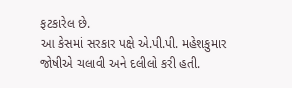ફટકારેલ છે.
આ કેસમાં સરકાર પક્ષે એ.પી.પી. મહેશકુમાર જોષીએ ચલાવી અને દલીલો કરી હતી.